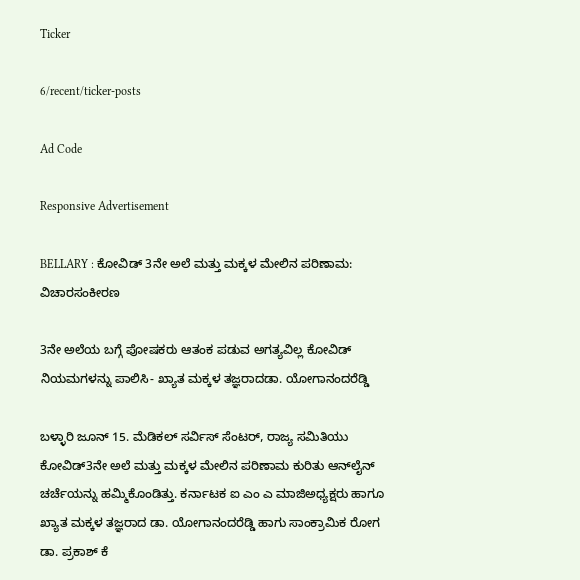Ticker

6/recent/ticker-posts

Ad Code

Responsive Advertisement

BELLARY : ಕೋವಿಡ್ 3ನೇ ಅಲೆ ಮತ್ತು ಮಕ್ಕಳ ಮೇಲಿನ ಪರಿಣಾಮ: ವಿಚಾರಸಂಕೀರಣ

3ನೇ ಅಲೆಯ ಬಗ್ಗೆ ಪೋಷಕರು ಆತಂಕ ಪಡುವ ಅಗತ್ಯವಿಲ್ಲ ಕೋವಿಡ್ ನಿಯಮಗಳನ್ನು ಪಾಲಿಸಿ- ಖ್ಯಾತ ಮಕ್ಕಳ ತಜ್ಞರಾದಡಾ. ಯೋಗಾನಂದರೆಡ್ಡಿ

ಬಳ್ಳಾರಿ ಜೂನ್ 15. ಮೆಡಿಕಲ್ ಸರ್ವಿಸ್ ಸೆಂಟರ್, ರಾಜ್ಯ ಸಮಿತಿಯು ಕೋವಿಡ್3ನೇ ಅಲೆ ಮತ್ತು ಮಕ್ಕಳ ಮೇಲಿನ ಪರಿಣಾಮ ಕುರಿತು ಆನ್‌ಲೈನ್ ಚರ್ಚೆಯನ್ನು ಹಮ್ಮಿಕೊಂಡಿತ್ತು. ಕರ್ನಾಟಕ ಐ ಎಂ ಎ ಮಾಜಿಅಧ್ಯಕ್ಷರು ಹಾಗೂ ಖ್ಯಾತ ಮಕ್ಕಳ ತಜ್ಞರಾದ ಡಾ. ಯೋಗಾನಂದರೆಡ್ಡಿ ಹಾಗು ಸಾಂಕ್ರಾಮಿಕ ರೋಗ ಡಾ. ಪ್ರಕಾಶ್ ಕೆ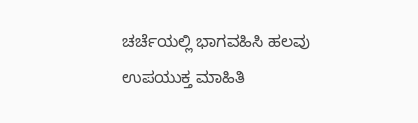ಚರ್ಚೆಯಲ್ಲಿ ಭಾಗವಹಿಸಿ ಹಲವು ಉಪಯುಕ್ತ ಮಾಹಿತಿ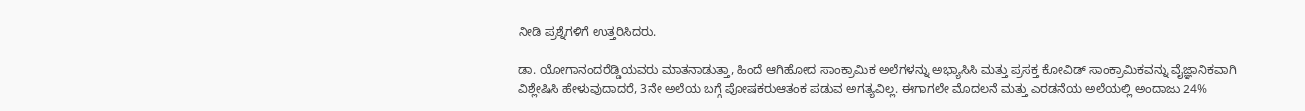ನೀಡಿ ಪ್ರಶ್ನೆಗಳಿಗೆ ಉತ್ತರಿಸಿದರು.

ಡಾ. ಯೋಗಾನಂದರೆಡ್ಡಿಯವರು ಮಾತನಾಡುತ್ತಾ, ಹಿಂದೆ ಆಗಿಹೋದ ಸಾಂಕ್ರಾಮಿಕ ಅಲೆಗಳನ್ನು ಅಭ್ಯಾಸಿಸಿ ಮತ್ತು ಪ್ರಸಕ್ತ ಕೋವಿಡ್ ಸಾಂಕ್ರಾಮಿಕವನ್ನು ವೈಜ್ಞಾನಿಕವಾಗಿ ವಿಶ್ಲೇಷಿಸಿ ಹೇಳುವುದಾದರೆ, 3ನೇ ಅಲೆಯ ಬಗ್ಗೆ ಪೋಷಕರುಆತಂಕ ಪಡುವ ಅಗತ್ಯವಿಲ್ಲ. ಈಗಾಗಲೇ ಮೊದಲನೆ ಮತ್ತು ಎರಡನೆಯ ಅಲೆಯಲ್ಲಿ ಅಂದಾಜು 24%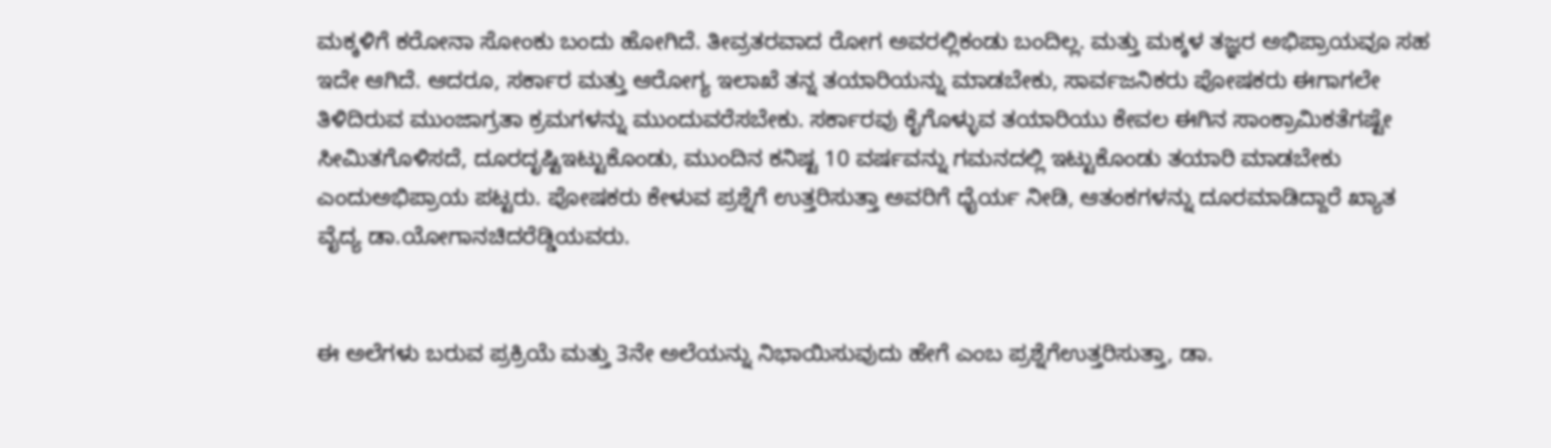ಮಕ್ಕಳಿಗೆ ಕರೋನಾ ಸೋಂಕು ಬಂದು ಹೋಗಿದೆ. ತೀವ್ರತರವಾದ ರೋಗ ಅವರಲ್ಲಿಕಂಡು ಬಂದಿಲ್ಲ. ಮತ್ತು ಮಕ್ಕಳ ತಜ್ಞರ ಅಭಿಪ್ರಾಯವೂ ಸಹ ಇದೇ ಆಗಿದೆ. ಆದರೂ, ಸರ್ಕಾರ ಮತ್ತು ಆರೋಗ್ಯ ಇಲಾಖೆ ತನ್ನ ತಯಾರಿಯನ್ನು ಮಾಡಬೇಕು, ಸಾರ್ವಜನಿಕರು ಪೋಷಕರು ಈಗಾಗಲೇ ತಿಳಿದಿರುವ ಮುಂಜಾಗ್ರತಾ ಕ್ರಮಗಳನ್ನು ಮುಂದುವರೆಸಬೇಕು. ಸರ್ಕಾರವು ಕೈಗೊಳ್ಳುವ ತಯಾರಿಯು ಕೇವಲ ಈಗಿನ ಸಾಂಕ್ರಾಮಿಕತೆಗಷ್ಟೇ ಸೀಮಿತಗೊಳಿಸದೆ, ದೂರದೃಷ್ಟಿಇಟ್ಟುಕೊಂಡು, ಮುಂದಿನ ಕನಿಷ್ಟ 10 ವರ್ಷವನ್ನು ಗಮನದಲ್ಲಿ ಇಟ್ಟುಕೊಂಡು ತಯಾರಿ ಮಾಡಬೇಕು ಎಂದುಅಭಿಪ್ರಾಯ ಪಟ್ಟರು. ಪೋಷಕರು ಕೇಳುವ ಪ್ರಶ್ನೆಗೆ ಉತ್ತರಿಸುತ್ತಾ ಅವರಿಗೆ ಧೈರ್ಯ ನೀಡಿ, ಆತಂಕಗಳನ್ನು ದೂರಮಾಡಿದ್ದಾರೆ ಖ್ಯಾತ ವೈದ್ಯ ಡಾ.ಯೋಗಾನಚಿದರೆಡ್ಡಿಯವರು.


ಈ ಅಲೆಗಳು ಬರುವ ಪ್ರಕ್ರಿಯೆ ಮತ್ತು 3ನೇ ಅಲೆಯನ್ನು ನಿಭಾಯಿಸುವುದು ಹೇಗೆ ಎಂಬ ಪ್ರಶ್ನೆಗೆಉತ್ತರಿಸುತ್ತಾ, ಡಾ.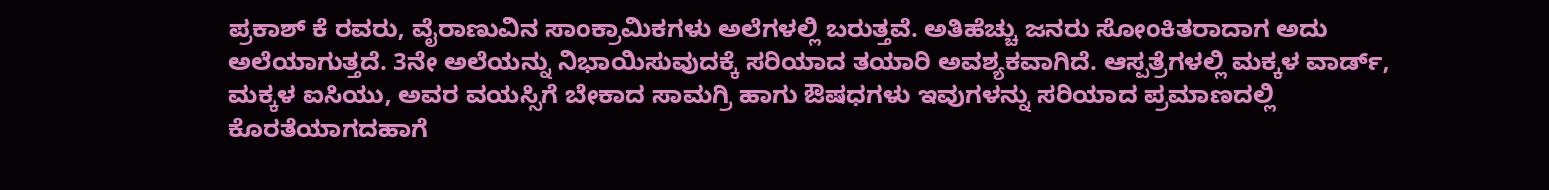ಪ್ರಕಾಶ್ ಕೆ ರವರು, ವೈರಾಣುವಿನ ಸಾಂಕ್ರಾಮಿಕಗಳು ಅಲೆಗಳಲ್ಲಿ ಬರುತ್ತವೆ. ಅತಿಹೆಚ್ಚು ಜನರು ಸೋಂಕಿತರಾದಾಗ ಅದು ಅಲೆಯಾಗುತ್ತದೆ. 3ನೇ ಅಲೆಯನ್ನು ನಿಭಾಯಿಸುವುದಕ್ಕೆ ಸರಿಯಾದ ತಯಾರಿ ಅವಶ್ಯಕವಾಗಿದೆ. ಆಸ್ಪತ್ರೆಗಳಲ್ಲಿ ಮಕ್ಕಳ ವಾರ್ಡ್, ಮಕ್ಕಳ ಐಸಿಯು, ಅವರ ವಯಸ್ಸಿಗೆ ಬೇಕಾದ ಸಾಮಗ್ರಿ ಹಾಗು ಔಷಧಗಳು ಇವುಗಳನ್ನು ಸರಿಯಾದ ಪ್ರಮಾಣದಲ್ಲಿ ಕೊರತೆಯಾಗದಹಾಗೆ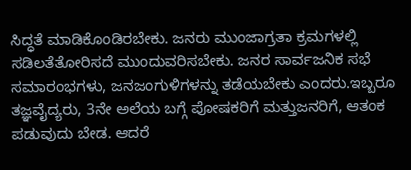ಸಿದ್ಧತೆ ಮಾಡಿಕೊಂಡಿರಬೇಕು. ಜನರು ಮುಂಜಾಗ್ರತಾ ಕ್ರಮಗಳಲ್ಲಿ ಸಡಿಲತೆತೋರಿಸದೆ ಮುಂದುವರಿಸಬೇಕು. ಜನರ ಸಾರ್ವಜನಿಕ ಸಭೆ ಸಮಾರಂಭಗಳು, ಜನಜಂಗುಳಿಗಳನ್ನು ತಡೆಯಬೇಕು ಎಂದರು.ಇಬ್ಬರೂ ತಜ್ಞವೈದ್ಯರು, 3ನೇ ಅಲೆಯ ಬಗ್ಗೆ ಪೋಷಕರಿಗೆ ಮತ್ತುಜನರಿಗೆ, ಆತಂಕ ಪಡುವುದು ಬೇಡ. ಆದರೆ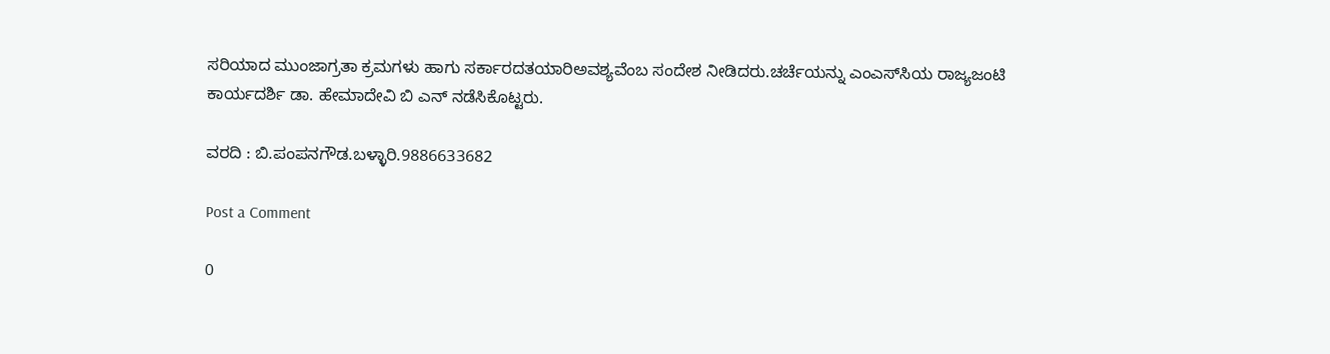ಸರಿಯಾದ ಮುಂಜಾಗ್ರತಾ ಕ್ರಮಗಳು ಹಾಗು ಸರ್ಕಾರದತಯಾರಿಅವಶ್ಯವೆಂಬ ಸಂದೇಶ ನೀಡಿದರು.ಚರ್ಚೆಯನ್ನು ಎಂಎಸ್‌ಸಿಯ ರಾಜ್ಯಜಂಟಿ ಕಾರ್ಯದರ್ಶಿ ಡಾ. ಹೇಮಾದೇವಿ ಬಿ ಎನ್ ನಡೆಸಿಕೊಟ್ಟರು.

ವರದಿ : ಬಿ.ಪಂಪನಗೌಡ.ಬಳ್ಳಾರಿ.9886633682

Post a Comment

0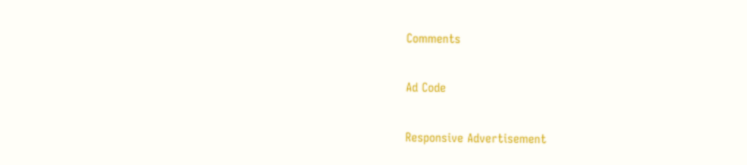Comments

Ad Code

Responsive Advertisement